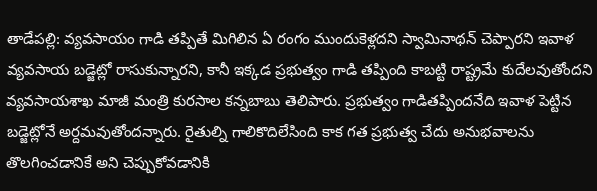తాడేపల్లి: వ్యవసాయం గాడి తప్పితే మిగిలిన ఏ రంగం ముందుకెళ్లదని స్వామినాథన్ చెప్పారని ఇవాళ వ్యవసాయ బడ్జెట్లో రాసుకున్నారని, కానీ ఇక్కడ ప్రభుత్వం గాడి తప్పింది కాబట్టి రాష్ట్రమే కుదేలవుతోందని వ్యవసాయశాఖ మాజీ మంత్రి కురసాల కన్నబాబు తెలిపారు. ప్రభుత్వం గాడితప్పిందనేది ఇవాళ పెట్టిన బడ్జెట్లోనే అర్దమవుతోందన్నారు. రైతుల్ని గాలికొదిలేసింది కాక గత ప్రభుత్వ చేదు అనుభవాలను తొలగించడానికే అని చెప్పుకోవడానికి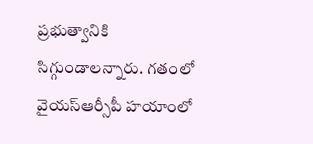ప్రభుత్వానికి సిగ్గుండాలన్నారు. గతంలో వైయస్ఆర్సీపీ హయాంలో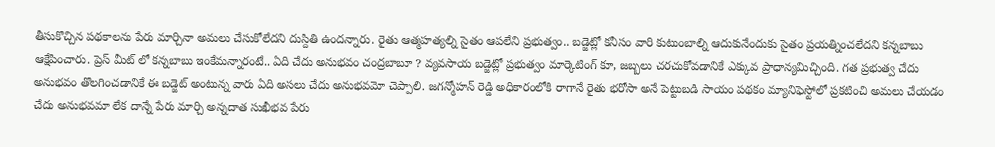తీసుకొచ్చిన పథకాలను పేరు మార్చినా అమలు చేసుకోలేదని దుస్దితి ఉందన్నారు. రైతు ఆత్మహత్యల్ని సైతం ఆపలేని ప్రభుత్వం.. బడ్జెట్లో కనీసం వారి కుటుంబాల్ని ఆదుకునేందుకు సైతం ప్రయత్నించలేదని కన్నబాబు ఆక్షేపించారు. ప్రెస్ మీట్ లో కన్నబాబు ఇంకేమన్నారంటే.. ఏది చేదు అనుభవం చంద్రబాబూ ? వ్యవసాయ బడ్జెట్లో ప్రభుత్వం మార్కెటింగ్ కూ, జబ్బలు చరచుకోవడానికే ఎక్కువ ప్రాధాన్యమిచ్చింది. గత ప్రభుత్వ చేదు అనుభవం తొలగించడానికే ఈ బడ్జెట్ అంటున్న వారు ఏది అసలు చేదు అనుభవమో చెప్పాలి. జగన్మోహన్ రెడ్డి అధికారంలోకి రాగానే రైతు భరోసా అనే పెట్టుబడి సాయం పథకం మ్యానిఫెస్టోలో ప్రకటించి అమలు చేయడం చేదు అనుభవమా లేక దాన్నే పేరు మార్చి అన్నదాత సుఖీభవ పేరు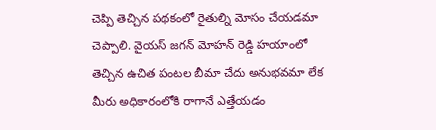చెప్పి తెచ్చిన పథకంలో రైతుల్ని మోసం చేయడమా చెప్పాలి. వైయస్ జగన్ మోహన్ రెడ్డి హయాంలో తెచ్చిన ఉచిత పంటల బీమా చేదు అనుభవమా లేక మీరు అధికారంలోకి రాగానే ఎత్తేయడం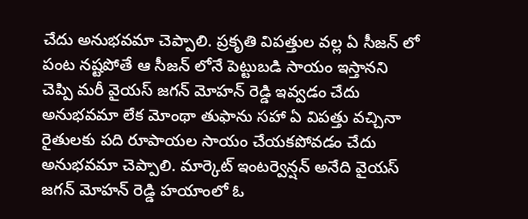చేదు అనుభవమా చెప్పాలి. ప్రకృతి విపత్తుల వల్ల ఏ సీజన్ లో పంట నష్టపోతే ఆ సీజన్ లోనే పెట్టుబడి సాయం ఇస్తానని చెప్పి మరీ వైయస్ జగన్ మోహన్ రెడ్డి ఇవ్వడం చేదు అనుభవమా లేక మోంథా తుఫాను సహా ఏ విపత్తు వచ్చినా రైతులకు పది రూపాయల సాయం చేయకపోవడం చేదు అనుభవమా చెప్పాలి. మార్కెట్ ఇంటర్వెన్షన్ అనేది వైయస్ జగన్ మోహన్ రెడ్డి హయాంలో ఓ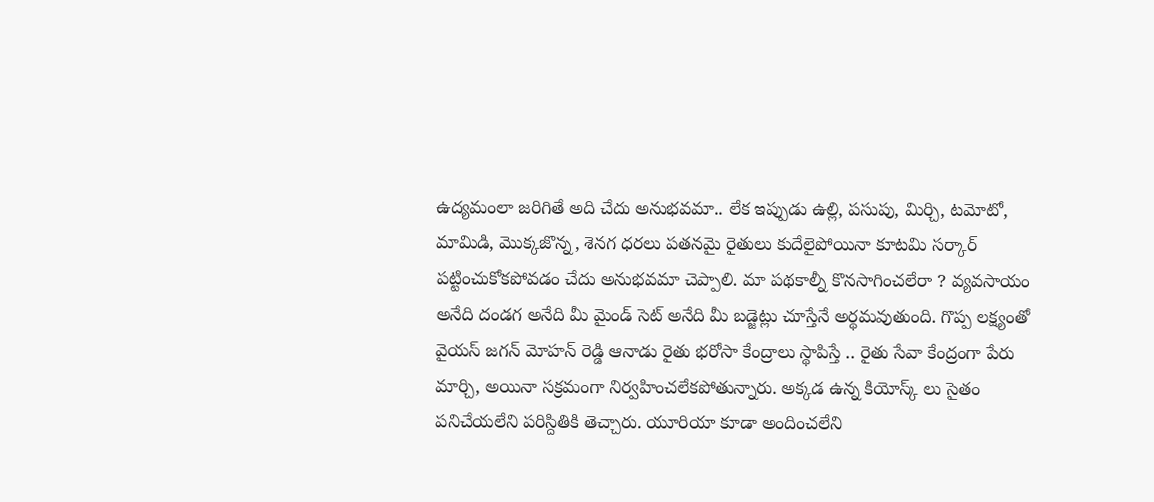ఉద్యమంలా జరిగితే అది చేదు అనుభవమా.. లేక ఇప్పుడు ఉల్లి, పసుపు, మిర్చి, టమోటో, మామిడి, మొక్కజొన్న, శెనగ ధరలు పతనమై రైతులు కుదేలైపోయినా కూటమి సర్కార్ పట్టించుకోకపోవడం చేదు అనుభవమా చెప్పాలి. మా పథకాల్నీ కొనసాగించలేరా ? వ్యవసాయం అనేది దండగ అనేది మీ మైండ్ సెట్ అనేది మీ బడ్జెట్లు చూస్తేనే అర్థమవుతుంది. గొప్ప లక్ష్యంతో వైయస్ జగన్ మోహన్ రెడ్డి ఆనాడు రైతు భరోసా కేంద్రాలు స్థాపిస్తే .. రైతు సేవా కేంద్రంగా పేరు మార్చి, అయినా సక్రమంగా నిర్వహించలేకపోతున్నారు. అక్కడ ఉన్న కియోస్క్ లు సైతం పనిచేయలేని పరిస్దితికి తెచ్చారు. యూరియా కూడా అందించలేని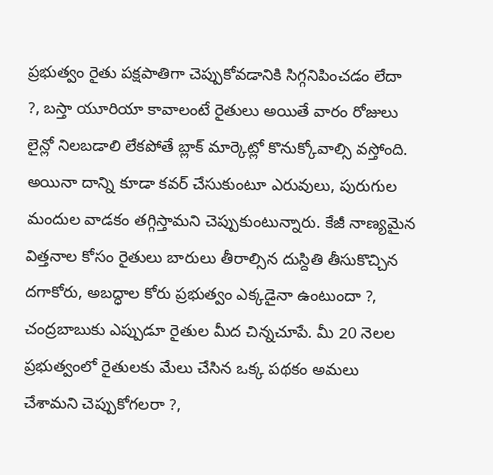ప్రభుత్వం రైతు పక్షపాతిగా చెప్పుకోవడానికి సిగ్గనిపించడం లేదా ?, బస్తా యూరియా కావాలంటే రైతులు అయితే వారం రోజులు లైన్లో నిలబడాలి లేకపోతే బ్లాక్ మార్కెట్లో కొనుక్కోవాల్సి వస్తోంది. అయినా దాన్ని కూడా కవర్ చేసుకుంటూ ఎరువులు, పురుగుల మందుల వాడకం తగ్గిస్తామని చెప్పుకుంటున్నారు. కేజీ నాణ్యమైన విత్తనాల కోసం రైతులు బారులు తీరాల్సిన దుస్దితి తీసుకొచ్చిన దగాకోరు, అబద్ధాల కోరు ప్రభుత్వం ఎక్కడైనా ఉంటుందా ?, చంద్రబాబుకు ఎప్పుడూ రైతుల మీద చిన్నచూపే. మీ 20 నెలల ప్రభుత్వంలో రైతులకు మేలు చేసిన ఒక్క పథకం అమలు చేశామని చెప్పుకోగలరా ?,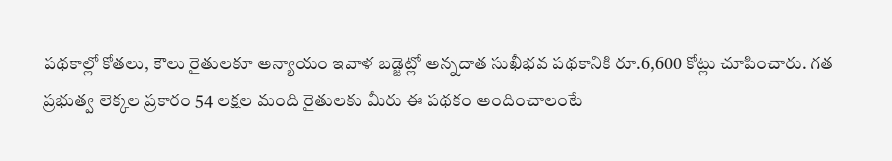పథకాల్లో కోతలు, కౌలు రైతులకూ అన్యాయం ఇవాళ బడ్జెట్లో అన్నదాత సుఖీభవ పథకానికి రూ.6,600 కోట్లు చూపించారు. గత ప్రభుత్వ లెక్కల ప్రకారం 54 లక్షల మంది రైతులకు మీరు ఈ పథకం అందించాలంటే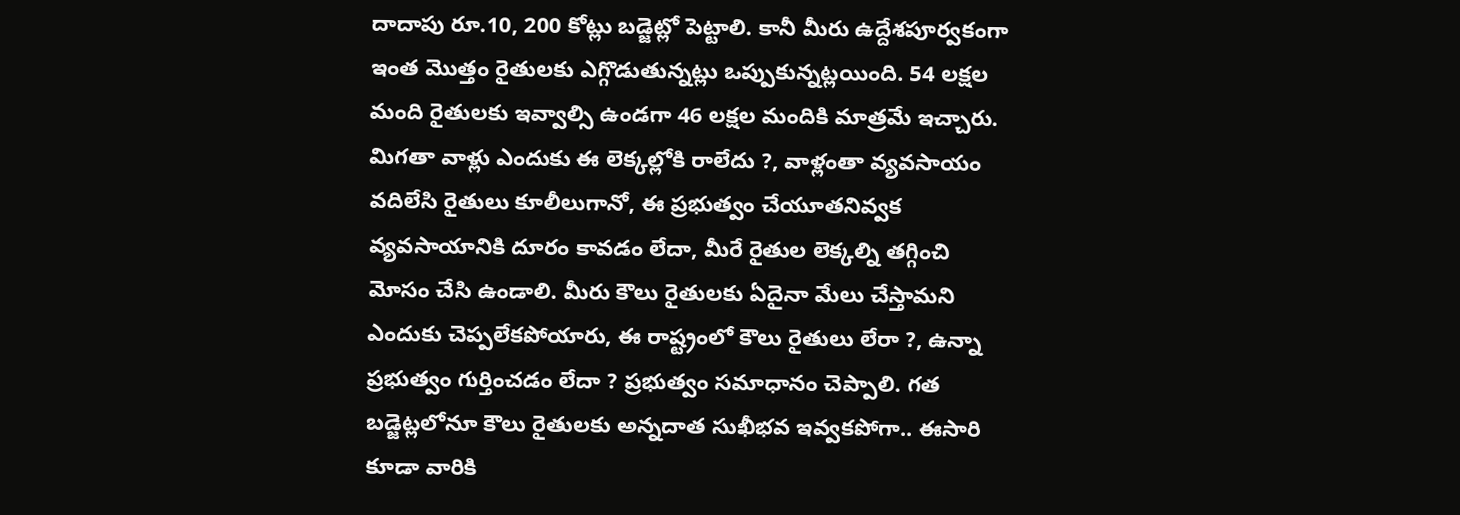దాదాపు రూ.10, 200 కోట్లు బడ్జెట్లో పెట్టాలి. కానీ మీరు ఉద్దేశపూర్వకంగా ఇంత మొత్తం రైతులకు ఎగ్గొడుతున్నట్లు ఒప్పుకున్నట్లయింది. 54 లక్షల మంది రైతులకు ఇవ్వాల్సి ఉండగా 46 లక్షల మందికి మాత్రమే ఇచ్చారు. మిగతా వాళ్లు ఎందుకు ఈ లెక్కల్లోకి రాలేదు ?, వాళ్లంతా వ్యవసాయం వదిలేసి రైతులు కూలీలుగానో, ఈ ప్రభుత్వం చేయూతనివ్వక వ్యవసాయానికి దూరం కావడం లేదా, మీరే రైతుల లెక్కల్ని తగ్గించి మోసం చేసి ఉండాలి. మీరు కౌలు రైతులకు ఏదైనా మేలు చేస్తామని ఎందుకు చెప్పలేకపోయారు, ఈ రాష్ట్రంలో కౌలు రైతులు లేరా ?, ఉన్నా ప్రభుత్వం గుర్తించడం లేదా ? ప్రభుత్వం సమాధానం చెప్పాలి. గత బడ్జెట్లలోనూ కౌలు రైతులకు అన్నదాత సుఖీభవ ఇవ్వకపోగా.. ఈసారి కూడా వారికి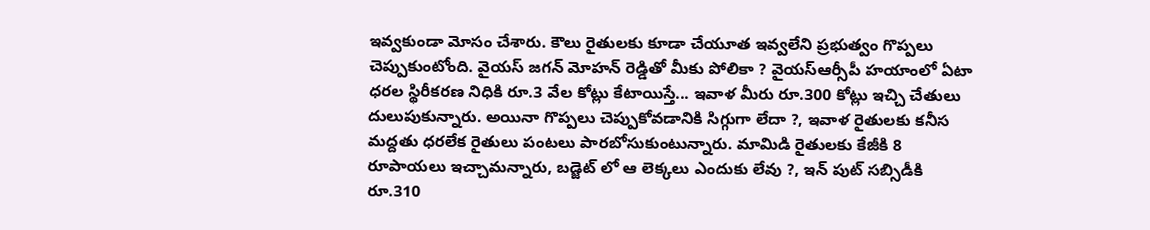ఇవ్వకుండా మోసం చేశారు. కౌలు రైతులకు కూడా చేయూత ఇవ్వలేని ప్రభుత్వం గొప్పలు చెప్పుకుంటోంది. వైయస్ జగన్ మోహన్ రెడ్డితో మీకు పోలికా ? వైయస్ఆర్సీపీ హయాంలో ఏటా ధరల స్థిరీకరణ నిధికి రూ.3 వేల కోట్లు కేటాయిస్తే... ఇవాళ మీరు రూ.300 కోట్లు ఇచ్చి చేతులు దులుపుకున్నారు. అయినా గొప్పలు చెప్పుకోవడానికి సిగ్గుగా లేదా ?, ఇవాళ రైతులకు కనీస మద్దతు ధరలేక రైతులు పంటలు పారబోసుకుంటున్నారు. మామిడి రైతులకు కేజీకి 8 రూపాయలు ఇచ్చామన్నారు, బడ్జెట్ లో ఆ లెక్కలు ఎందుకు లేవు ?, ఇన్ పుట్ సబ్సిడీకి రూ.310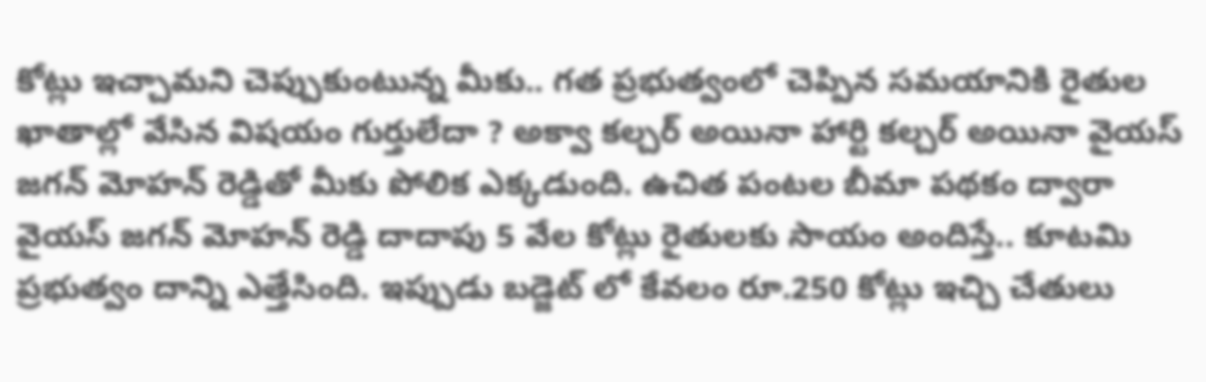కోట్లు ఇచ్చామని చెప్పుకుంటున్న మీకు.. గత ప్రభుత్వంలో చెప్పిన సమయానికి రైతుల ఖాతాల్లో వేసిన విషయం గుర్తులేదా ? అక్వా కల్చర్ అయినా హార్టి కల్చర్ అయినా వైయస్ జగన్ మోహన్ రెడ్డితో మీకు పోలిక ఎక్కడుంది. ఉచిత పంటల బీమా పథకం ద్వారా వైయస్ జగన్ మోహన్ రెడ్డి దాదాపు 5 వేల కోట్లు రైతులకు సాయం అందిస్తే.. కూటమి ప్రభుత్వం దాన్ని ఎత్తేసింది. ఇప్పుడు బడ్జెట్ లో కేవలం రూ.250 కోట్లు ఇచ్చి చేతులు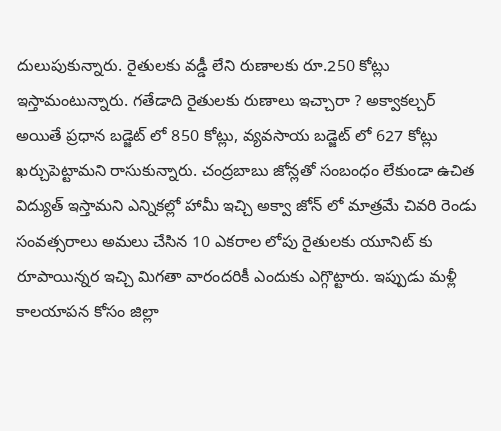దులుపుకున్నారు. రైతులకు వడ్డీ లేని రుణాలకు రూ.250 కోట్లు ఇస్తామంటున్నారు. గతేడాది రైతులకు రుణాలు ఇచ్చారా ? అక్వాకల్చర్ అయితే ప్రధాన బడ్జెట్ లో 850 కోట్లు, వ్యవసాయ బడ్జెట్ లో 627 కోట్లు ఖర్చుపెట్టామని రాసుకున్నారు. చంద్రబాబు జోన్లతో సంబంధం లేకుండా ఉచిత విద్యుత్ ఇస్తామని ఎన్నికల్లో హామీ ఇచ్చి అక్వా జోన్ లో మాత్రమే చివరి రెండు సంవత్సరాలు అమలు చేసిన 10 ఎకరాల లోపు రైతులకు యూనిట్ కు రూపాయిన్నర ఇచ్చి మిగతా వారందరికీ ఎందుకు ఎగ్గొట్టారు. ఇప్పుడు మళ్లీ కాలయాపన కోసం జిల్లా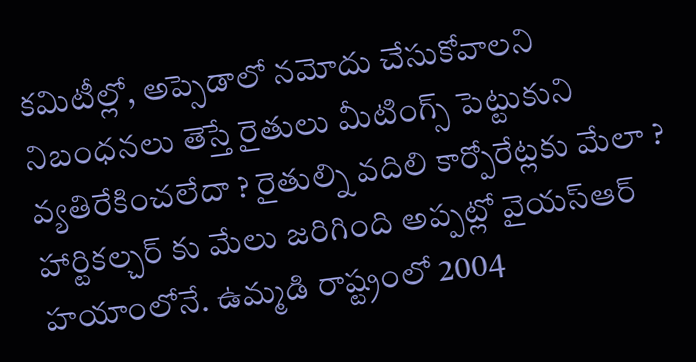కమిటీల్లో, అప్సెడాలో నమోదు చేసుకోవాలని నిబంధనలు తెస్తే రైతులు మీటింగ్స్ పెట్టుకుని వ్యతిరేకించలేదా ? రైతుల్ని వదిలి కార్పోరేట్లకు మేలా ? హార్టికల్చర్ కు మేలు జరిగింది అప్పట్లో వైయస్ఆర్ హయాంలోనే. ఉమ్మడి రాష్ట్రంలో 2004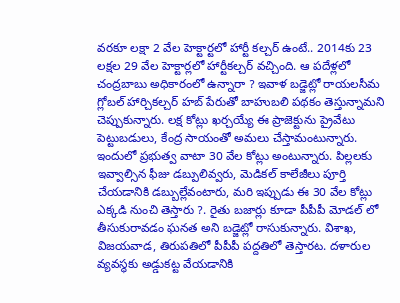వరకూ లక్షా 2 వేల హెక్టార్టలో హార్టీ కల్చర్ ఉంటే.. 2014కు 23 లక్షల 29 వేల హెక్టార్లలో హార్టీకల్చర్ వచ్చింది. ఆ పదేళ్లలో చంద్రబాబు అధికారంలో ఉన్నారా ? ఇవాళ బడ్జెట్లో రాయలసీమ గ్లోబల్ హార్చికల్చర్ హబ్ పేరుతో బాహుబలి పథకం తెస్తున్నామని చెప్పుకున్నారు. లక్ష కోట్లు ఖర్చయ్యే ఈ ప్రాజెక్టును ప్రైవేటు పెట్టుబడులు, కేంద్ర సాయంతో అమలు చేస్తామంటున్నారు. ఇందులో ప్రభుత్వ వాటా 30 వేల కోట్లు అంటున్నారు. పిల్లలకు ఇవ్వాల్సిన ఫీజు డబ్పులివ్వరు, మెడికల్ కాలేజీలు పూర్తి చేయడానికి డబ్బుల్లేవంటారు, మరి ఇప్పుడు ఈ 30 వేల కోట్లు ఎక్కడి నుంచి తెస్తారు ?. రైతు బజార్లు కూడా పీపీపీ మోడల్ లో తీసుకురావడం ఘనత అని బడ్జెట్లో రాసుకున్నారు. విశాఖ, విజయవాడ, తిరుపతిలో పీపీపీ పద్దతిలో తెస్తారట. దళారుల వ్యవస్థకు అడ్డుకట్ట వేయడానికి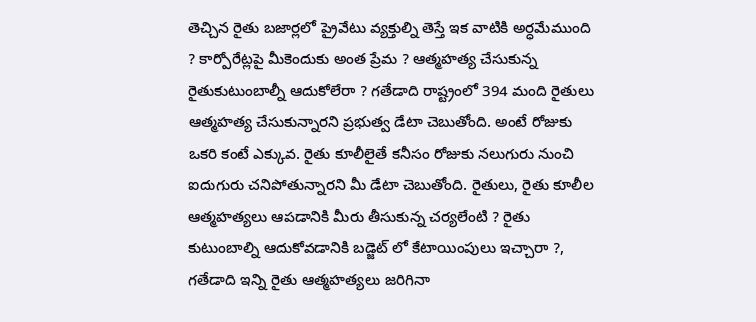తెచ్చిన రైతు బజార్లలో ప్రైవేటు వ్యక్తుల్ని తెస్తే ఇక వాటికి అర్ధమేముంది ? కార్పోరేట్లపై మీకెందుకు అంత ప్రేమ ? ఆత్మహత్య చేసుకున్న రైతుకుటుంబాల్నీ ఆదుకోలేరా ? గతేడాది రాష్ట్రంలో 394 మంది రైతులు ఆత్మహత్య చేసుకున్నారని ప్రభుత్వ డేటా చెబుతోంది. అంటే రోజుకు ఒకరి కంటే ఎక్కువ. రైతు కూలీలైతే కనీసం రోజుకు నలుగురు నుంచి ఐదుగురు చనిపోతున్నారని మీ డేటా చెబుతోంది. రైతులు, రైతు కూలీల ఆత్మహత్యలు ఆపడానికి మీరు తీసుకున్న చర్యలేంటి ? రైతు కుటుంబాల్ని ఆదుకోవడానికి బడ్జెట్ లో కేటాయింపులు ఇచ్చారా ?, గతేడాది ఇన్ని రైతు ఆత్మహత్యలు జరిగినా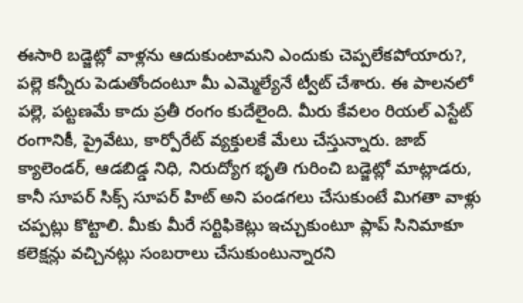ఈసారి బడ్జెట్లో వాళ్లను ఆదుకుంటామని ఎందుకు చెప్పలేకపోయారు?, పల్లె కన్నీరు పెడుతోందంటూ మీ ఎమ్మెల్యేనే ట్వీట్ చేశారు. ఈ పాలనలో పల్లె, పట్టణమే కాదు ప్రతీ రంగం కుదేలైంది. మీరు కేవలం రియల్ ఎస్టేట్ రంగానికీ, ప్రైవేటు, కార్పోరేట్ వ్యక్తులకే మేలు చేస్తున్నారు. జాబ్ క్యాలెండర్, ఆడబిడ్డ నిధి, నిరుద్యోగ భృతి గురించి బడ్జెట్లో మాట్లాడరు, కానీ సూపర్ సిక్స్ సూపర్ హిట్ అని పండగలు చేసుకుంటే మిగతా వాళ్లు చప్పట్లు కొట్టాలి. మీకు మీరే సర్టిఫికెట్లు ఇచ్చుకుంటూ ప్లాప్ సినిమాకూ కలెక్షన్లు వచ్చినట్లు సంబరాలు చేసుకుంటున్నారని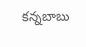కన్నబాబు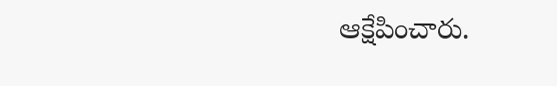ఆక్షేపించారు.